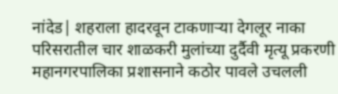नांदेड| शहराला हादरवून टाकणाऱ्या देगलूर नाका परिसरातील चार शाळकरी मुलांच्या दुर्दैवी मृत्यू प्रकरणी महानगरपालिका प्रशासनाने कठोर पावले उचलली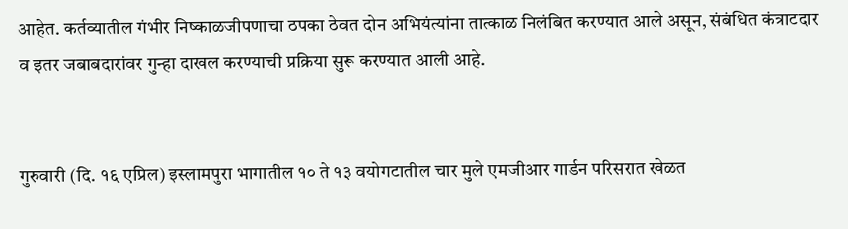आहेत. कर्तव्यातील गंभीर निष्काळजीपणाचा ठपका ठेवत दोन अभियंत्यांना तात्काळ निलंबित करण्यात आले असून, संबंधित कंत्राटदार व इतर जबाबदारांवर गुन्हा दाखल करण्याची प्रक्रिया सुरू करण्यात आली आहे.


गुरुवारी (दि. १६ एप्रिल) इस्लामपुरा भागातील १० ते १३ वयोगटातील चार मुले एमजीआर गार्डन परिसरात खेळत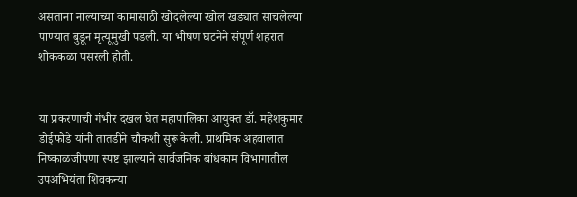असताना नाल्याच्या कामासाठी खोदलेल्या खोल खड्यात साचलेल्या पाण्यात बुडून मृत्यूमुखी पडली. या भीषण घटनेने संपूर्ण शहरात शोककळा पसरली होती.


या प्रकरणाची गंभीर दखल घेत महापालिका आयुक्त डॉ. महेशकुमार डोईफोडे यांनी तातडीने चौकशी सुरू केली. प्राथमिक अहवालात निष्काळजीपणा स्पष्ट झाल्याने सार्वजनिक बांधकाम विभागातील उपअभियंता शिवकन्या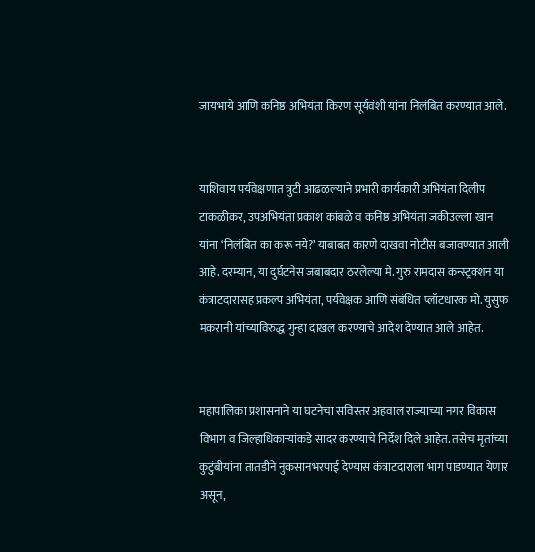जायभाये आणि कनिष्ठ अभियंता किरण सूर्यवंशी यांना निलंबित करण्यात आले.


याशिवाय पर्यवेक्षणात त्रुटी आढळल्याने प्रभारी कार्यकारी अभियंता दिलीप टाकळीकर, उपअभियंता प्रकाश कांबळे व कनिष्ठ अभियंता जकीउल्ला खान यांना ‘निलंबित का करू नये?’ याबाबत कारणे दाखवा नोटीस बजावण्यात आली आहे. दरम्यान, या दुर्घटनेस जबाबदार ठरलेल्या मे. गुरु रामदास कन्स्ट्रक्शन या कंत्राटदारासह प्रकल्प अभियंता, पर्यवेक्षक आणि संबंधित प्लॉटधारक मो. युसुफ मकरानी यांच्याविरुद्ध गुन्हा दाखल करण्याचे आदेश देण्यात आले आहेत.


महापालिका प्रशासनाने या घटनेचा सविस्तर अहवाल राज्याच्या नगर विकास विभाग व जिल्हाधिकाऱ्यांकडे सादर करण्याचे निर्देश दिले आहेत. तसेच मृतांच्या कुटुंबीयांना तातडीने नुकसानभरपाई देण्यास कंत्राटदाराला भाग पाडण्यात येणार असून,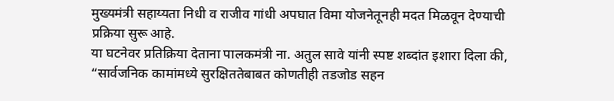मुख्यमंत्री सहाय्यता निधी व राजीव गांधी अपघात विमा योजनेतूनही मदत मिळवून देण्याची प्रक्रिया सुरू आहे.
या घटनेवर प्रतिक्रिया देताना पालकमंत्री ना. अतुल सावे यांनी स्पष्ट शब्दांत इशारा दिला की, “सार्वजनिक कामांमध्ये सुरक्षिततेबाबत कोणतीही तडजोड सहन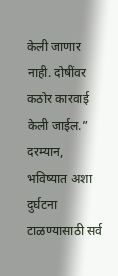केली जाणार नाही. दोषींवर कठोर कारवाई केली जाईल.” दरम्यान, भविष्यात अशा दुर्घटना टाळण्यासाठी सर्व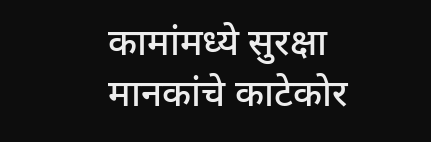कामांमध्ये सुरक्षा मानकांचे काटेकोर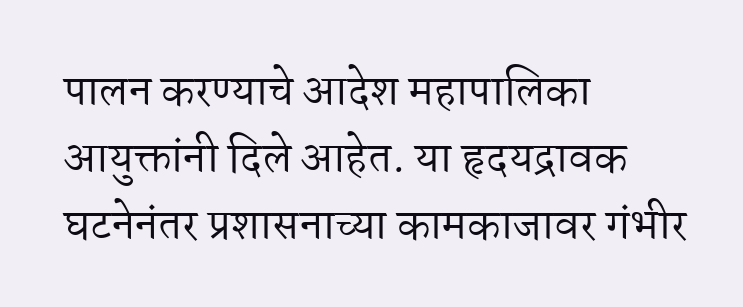पालन करण्याचे आदेश महापालिका आयुक्तांनी दिले आहेत. या हृदयद्रावक घटनेनंतर प्रशासनाच्या कामकाजावर गंभीर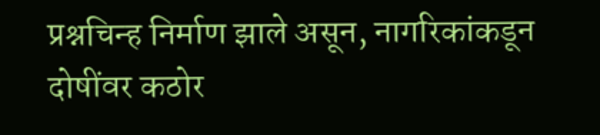प्रश्नचिन्ह निर्माण झाले असून, नागरिकांकडून दोषींवर कठोर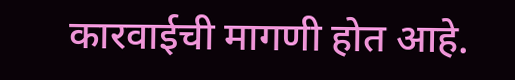कारवाईची मागणी होत आहे.